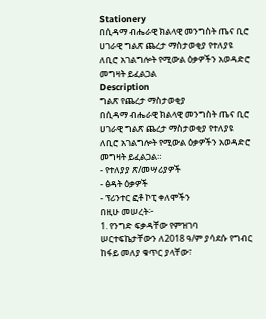Stationery
በሲዳማ ብሔራዊ ክልላዊ መንግስት ጤና ቢሮ ሀገራዊ ግልጽ ጨረታ ማስታወቂያ የተለያዩ ለቢሮ አገልግሎት የሚውል ዕቃዎችን አወዳድሮ መግዛት ይፈልጋል
Description
ግልጽ የጨረታ ማስታወቂያ
በሲዳማ ብሔራዊ ክልላዊ መንግስት ጤና ቢሮ ሀገራዊ ግልጽ ጨረታ ማስታወቂያ የተለያዩ ለቢሮ አገልግሎት የሚውል ዕቃዎችን አወዳድሮ መግዛት ይፈልጋል።
- የተለያያ ጽ/መሣሪያዎች
- ፅዳት ዕቃዎች
- ፕሪንተር ፎቶ ኮፒ ቀለሞችን
በዚሁ መሠረት፦
1. የንግድ ፍቃዳቸው የምዝገባ ሠርተፍኬታቸውን ለ2018 ዓ/ም ያሳደሱ የግብር ከፋይ መለያ ቁጥር ያላቸው፣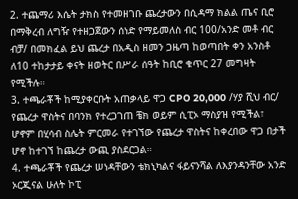2. ተጨማሪ እሴት ታክስ የተመዘገቡ ጨረታውን በሲዳማ ክልል ጤና ቢሮ በማቅረብ ለግዥ የተዘጋጀውን ሰነድ የማይመለስ ብር 100/አንድ መቶ ብር ብቻ/ በመክፈል ይህ ጨረታ በአዲስ ዘመን ጋዜጣ ከወጣበት ቀን አንስቶ ለ10 ተከታታይ ቀናት ዘወትር በሥራ ሰዓት ከቢሮ ቁጥር 27 መግዛት የሚችሉ።
3. ተጫራቾች ከሚያቀርቡት አጠቃላይ ዋጋ CPO 20,000 /ሃያ ሺህ ብር/ የጨረታ ዋስትና በባንክ የተረጋገጠ ቼክ ወይም ሲፒኦ ማስያዝ የሚችል፣ ሆኖም በሂሳብ ስሌት ምርመራ የተገኘው የጨረታ ዋስትና ከቀረበው ዋጋ በታች ሆኖ ከተገኘ ከጨረታ ውጪ ያስደርጋል።
4. ተጫራቾች የጨረታ ሠነዳቸውን ቴክኒካልና ፋይናንሻል ለእያንዳንቸው አንድ ኦርጂናል ሁለት ኮፒ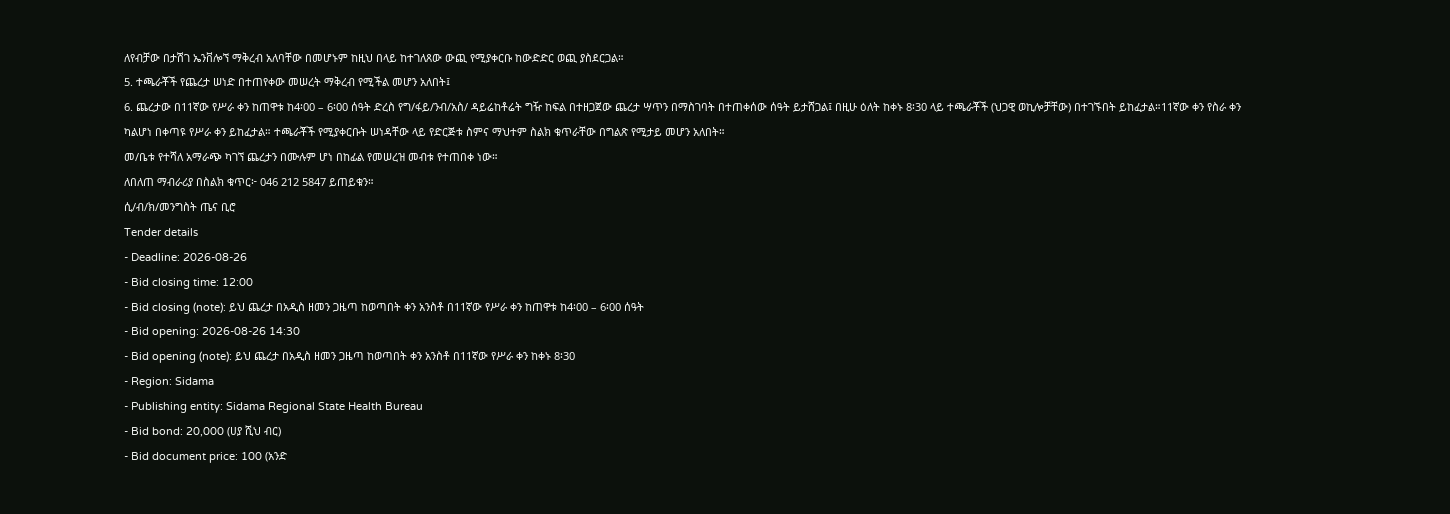ለየብቻው በታሽገ ኤንቨሎኘ ማቅረብ አለባቸው በመሆኑም ከዚህ በላይ ከተገለጸው ውጪ የሚያቀርቡ ከውድድር ወጪ ያስደርጋል።
5. ተጫራቾች የጨረታ ሠነድ በተጠየቀው መሠረት ማቅረብ የሚችል መሆን አለበት፤
6. ጨረታው በ11ኛው የሥራ ቀን ከጠዋቱ ከ4፡00 – 6፡00 ሰዓት ድረስ የግ/ፋይ/ንብ/አስ/ ዳይሬከቶሬት ግዥ ከፍል በተዘጋጀው ጨረታ ሣጥን በማስገባት በተጠቀሰው ሰዓት ይታሸጋል፤ በዚሁ ዕለት ከቀኑ 8፡30 ላይ ተጫራቾች (ህጋዊ ወኪሎቻቸው) በተገኙበት ይከፈታል።11ኛው ቀን የስራ ቀን ካልሆነ በቀጣዩ የሥራ ቀን ይከፈታል። ተጫራቾች የሚያቀርቡት ሠነዳቸው ላይ የድርጅቱ ስምና ማህተም ስልክ ቁጥራቸው በግልጽ የሚታይ መሆን አለበት።
መ/ቤቱ የተሻለ አማራጭ ካገኘ ጨረታን በሙሉም ሆነ በከፊል የመሠረዝ መብቱ የተጠበቀ ነው።
ለበለጠ ማብራሪያ በስልክ ቁጥር፦ 046 212 5847 ይጠይቁን።
ሲ/ብ/ክ/መንግስት ጤና ቢሮ
Tender details
- Deadline: 2026-08-26
- Bid closing time: 12:00
- Bid closing (note): ይህ ጨረታ በአዲስ ዘመን ጋዜጣ ከወጣበት ቀን አንስቶ በ11ኛው የሥራ ቀን ከጠዋቱ ከ4፡00 – 6፡00 ሰዓት
- Bid opening: 2026-08-26 14:30
- Bid opening (note): ይህ ጨረታ በአዲስ ዘመን ጋዜጣ ከወጣበት ቀን አንስቶ በ11ኛው የሥራ ቀን ከቀኑ 8፡30
- Region: Sidama
- Publishing entity: Sidama Regional State Health Bureau
- Bid bond: 20,000 (ሀያ ሺህ ብር)
- Bid document price: 100 (አንድ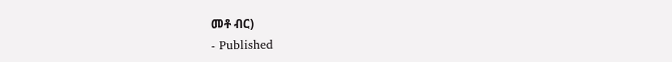መቶ ብር)
- Published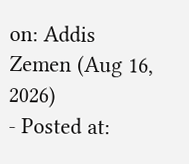on: Addis Zemen (Aug 16, 2026)
- Posted at: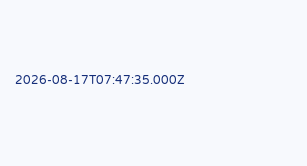2026-08-17T07:47:35.000Z